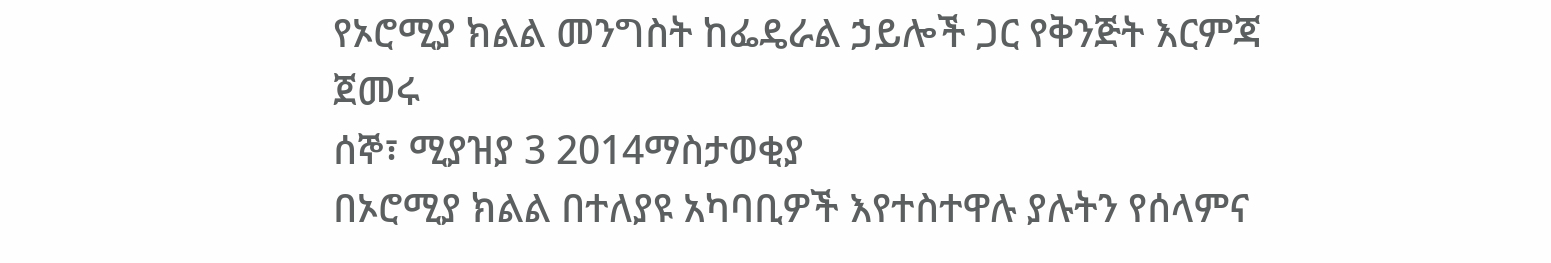የኦሮሚያ ክልል መንግስት ከፌዴራል ኃይሎች ጋር የቅንጅት እርምጃ ጀመሩ
ሰኞ፣ ሚያዝያ 3 2014ማስታወቂያ
በኦሮሚያ ክልል በተለያዩ አካባቢዎች እየተስተዋሉ ያሉትን የሰላምና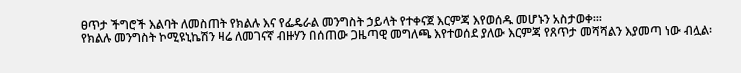ፀጥታ ችግሮች እልባት ለመስጠት የክልሉ እና የፌዴራል መንግስት ኃይላት የተቀናጀ እርምጃ እየወሰዱ መሆኑን አስታወቀ፡፡፡
የክልሉ መንግስት ኮሚዩኒኬሽን ዛሬ ለመገናኛ ብዙሃን በሰጠው ጋዜጣዊ መግለጫ እየተወሰደ ያለው እርምጃ የጸጥታ መሻሻልን እያመጣ ነው ብሏል፡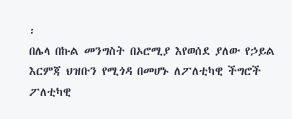፡
በሌላ በኩል መንግስት በኦሮሚያ እየወሰደ ያለው የኃይል እርምጃ ህዝቡን የሚጎዳ በመሆኑ ለፖለቲካዊ ችግሮች ፖለቲካዊ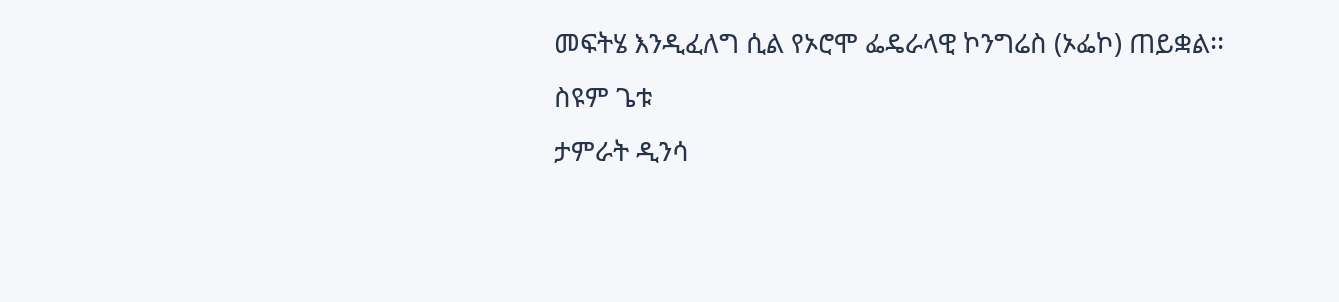መፍትሄ እንዲፈለግ ሲል የኦሮሞ ፌዴራላዊ ኮንግሬስ (ኦፌኮ) ጠይቋል፡፡
ስዩም ጌቱ
ታምራት ዲንሳ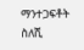ማንተጋፍቶት ስለሺ